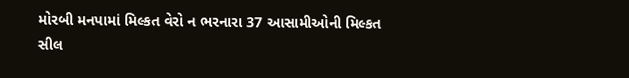મોરબી મનપામાં મિલ્કત વેરો ન ભરનારા 37 આસામીઓની મિલ્કત સીલ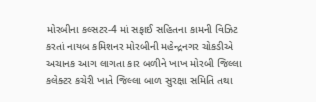મોરબીના કલ્સટર-4 માં સફાઈ સહિતના કામની વિઝિટ કરતાં નાયબ કમિશનર મોરબીની મહેન્દ્રનગર ચોકડીએ અચાનક આગ લાગતા કાર બળીને ખાખ મોરબી જિલ્લા કલેક્ટર કચેરી ખાતે જિલ્લા બાળ સુરક્ષા સમિતિ તથા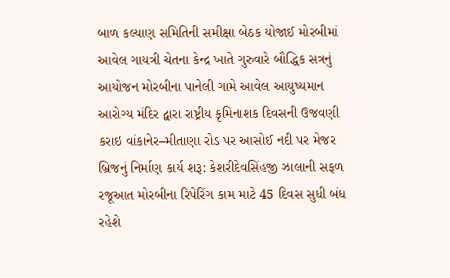બાળ કલ્યાણ સમિતિની સમીક્ષા બેઠક યોજાઈ મોરબીમાં આવેલ ગાયત્રી ચેતના કેન્દ્ર ખાતે ગુરુવારે બૌદ્ધિક સત્રનું આયોજન મોરબીના પાનેલી ગામે આવેલ આયુષ્યમાન આરોગ્ય મંદિર દ્વારા રાષ્ટ્રીય કૃમિનાશક દિવસની ઉજવણી કરાઇ વાંકાનેર–મીતાણા રોડ પર આસોઈ નદી પર મેજર બ્રિજનું નિર્માણ કાર્ય શરૂ: કેશરીદેવસિંહજી ઝાલાની સફળ રજૂઆત મોરબીના રિપેરિંગ કામ માટે 45 દિવસ સુધી બંધ રહેશે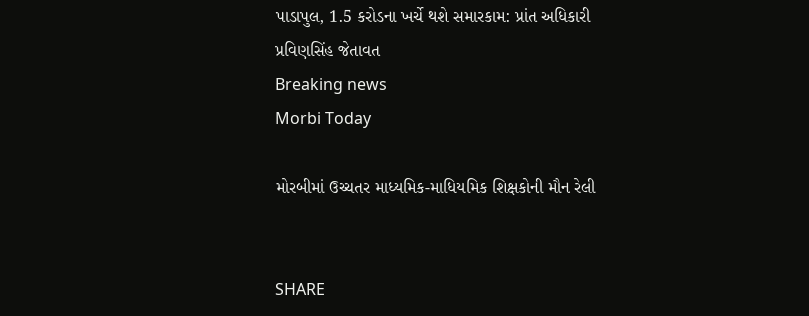પાડાપુલ, 1.5 કરોડના ખર્ચે થશે સમારકામ: પ્રાંત અધિકારી પ્રવિણસિંહ જેતાવત
Breaking news
Morbi Today

મોરબીમાં ઉચ્ચતર માધ્યમિક-માધિયમિક શિક્ષકોની મૌન રેલી


SHARE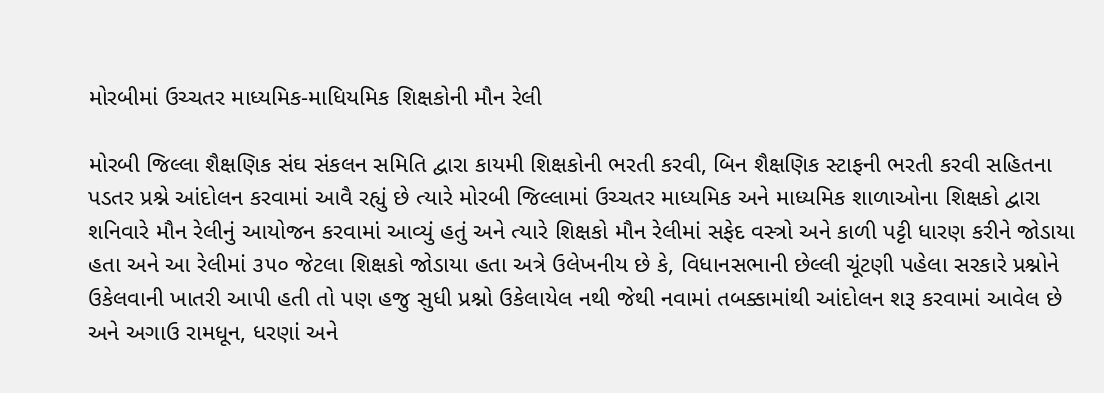મોરબીમાં ઉચ્ચતર માધ્યમિક-માધિયમિક શિક્ષકોની મૌન રેલી

મોરબી જિલ્લા શૈક્ષણિક સંઘ સંકલન સમિતિ દ્વારા કાયમી શિક્ષકોની ભરતી કરવી, બિન શૈક્ષણિક સ્ટાફની ભરતી કરવી સહિતના પડતર પ્રશ્ને આંદોલન કરવામાં આવૈ રહ્યું છે ત્યારે મોરબી જિલ્લામાં ઉચ્ચતર માધ્યમિક અને માધ્યમિક શાળાઓના શિક્ષકો દ્વારા શનિવારે મૌન રેલીનું આયોજન કરવામાં આવ્યું હતું અને ત્યારે શિક્ષકો મૌન રેલીમાં સફેદ વસ્ત્રો અને કાળી પટ્ટી ધારણ કરીને જોડાયા હતા અને આ રેલીમાં ૩૫૦ જેટલા શિક્ષકો જોડાયા હતા અત્રે ઉલેખનીય છે કે, વિધાનસભાની છેલ્લી ચૂંટણી પહેલા સરકારે પ્રશ્નોને ઉકેલવાની ખાતરી આપી હતી તો પણ હજુ સુધી પ્રશ્નો ઉકેલાયેલ નથી જેથી નવામાં તબક્કામાંથી આંદોલન શરૂ કરવામાં આવેલ છે અને અગાઉ રામધૂન, ધરણાં અને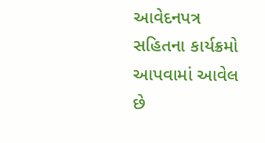આવેદનપત્ર સહિતના કાર્યક્રમો આપવામાં આવેલ છે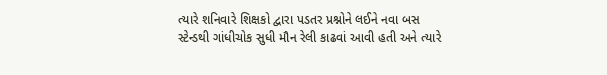ત્યારે શનિવારે શિક્ષકો દ્વારા પડતર પ્રશ્નોને લઈને નવા બસ સ્ટેન્ડથી ગાંધીચોક સુધી મૌન રેલી કાઢવાં આવી હતી અને ત્યારે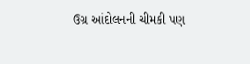ઉગ્ર આંદોલનની ચીમકી પણ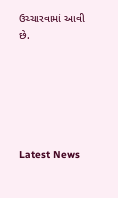ઉચ્ચારવામાં આવી છે.






Latest News